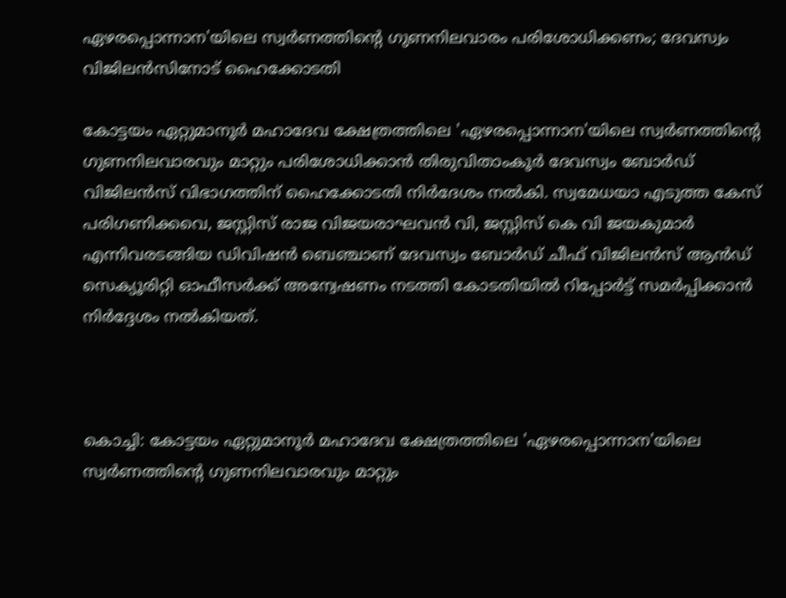ഏഴരപ്പൊന്നാന'യിലെ സ്വര്‍ണത്തിന്റെ ഗുണനിലവാരം പരിശോധിക്കണം; ദേവസ്വം വിജിലന്‍സിനോട് ഹൈക്കോടതി

കോട്ടയം ഏറ്റുമാനൂര്‍ മഹാദേവ ക്ഷേത്രത്തിലെ 'ഏഴരപ്പൊന്നാന'യിലെ സ്വര്‍ണത്തിന്റെ ഗുണനിലവാരവും മാറ്റും പരിശോധിക്കാന്‍ തിരുവിതാംകൂര്‍ ദേവസ്വം ബോര്‍ഡ് വിജിലന്‍സ് വിഭാഗത്തിന് ഹൈക്കോടതി നിര്‍ദേശം നൽകി. സ്വമേധയാ എടുത്ത കേസ് പരിഗണിക്കവെ, ജസ്റ്റിസ് രാജ വിജയരാഘവന്‍ വി, ജസ്റ്റിസ് കെ വി ജയകുമാര്‍ എന്നിവരടങ്ങിയ ഡിവിഷന്‍ ബെഞ്ചാണ് ദേവസ്വം ബോര്‍ഡ് ചീഫ് വിജിലന്‍സ് ആന്‍ഡ് സെക്യൂരിറ്റി ഓഫീസര്‍ക്ക് അന്വേഷണം നടത്തി കോടതിയില്‍ റിപ്പോര്‍ട്ട് സമര്‍പ്പിക്കാന്‍ നിര്‍ദ്ദേശം നല്‍കിയത്.



കൊച്ചി: കോട്ടയം ഏറ്റുമാനൂര്‍ മഹാദേവ ക്ഷേത്രത്തിലെ 'ഏഴരപ്പൊന്നാന'യിലെ സ്വര്‍ണത്തിന്റെ ഗുണനിലവാരവും മാറ്റും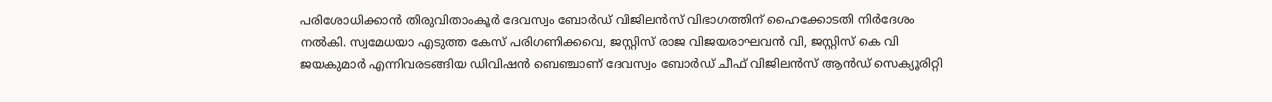പരിശോധിക്കാന്‍ തിരുവിതാംകൂര്‍ ദേവസ്വം ബോര്‍ഡ് വിജിലന്‍സ് വിഭാഗത്തിന് ഹൈക്കോടതി നിര്‍ദേശം നൽകി. സ്വമേധയാ എടുത്ത കേസ് പരിഗണിക്കവെ, ജസ്റ്റിസ് രാജ വിജയരാഘവന്‍ വി, ജസ്റ്റിസ് കെ വി ജയകുമാര്‍ എന്നിവരടങ്ങിയ ഡിവിഷന്‍ ബെഞ്ചാണ് ദേവസ്വം ബോര്‍ഡ് ചീഫ് വിജിലന്‍സ് ആന്‍ഡ് സെക്യൂരിറ്റി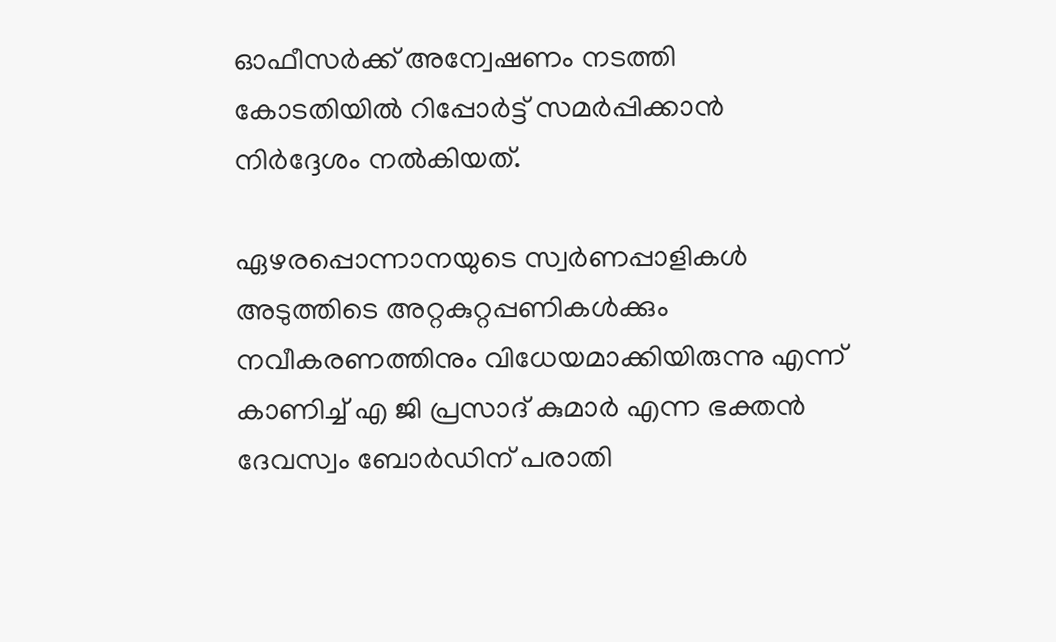ഓഫീസര്‍ക്ക് അന്വേഷണം നടത്തി കോടതിയില്‍ റിപ്പോര്‍ട്ട് സമര്‍പ്പിക്കാന്‍ നിര്‍ദ്ദേശം നല്‍കിയത്.

ഏഴരപ്പൊന്നാനയുടെ സ്വര്‍ണപ്പാളികള്‍ അടുത്തിടെ അറ്റകുറ്റപ്പണികള്‍ക്കും നവീകരണത്തിനും വിധേയമാക്കിയിരുന്നു എന്ന് കാണിച്ച് എ ജി പ്രസാദ് കുമാര്‍ എന്ന ഭക്തന്‍ ദേവസ്വം ബോര്‍ഡിന് പരാതി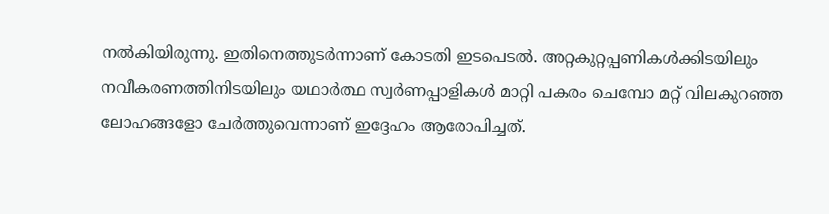നല്‍കിയിരുന്നു. ഇതിനെത്തുടര്‍ന്നാണ് കോടതി ഇടപെടല്‍. അറ്റകുറ്റപ്പണികള്‍ക്കിടയിലും നവീകരണത്തിനിടയിലും യഥാര്‍ത്ഥ സ്വര്‍ണപ്പാളികള്‍ മാറ്റി പകരം ചെമ്പോ മറ്റ് വിലകുറഞ്ഞ ലോഹങ്ങളോ ചേര്‍ത്തുവെന്നാണ് ഇദ്ദേഹം ആരോപിച്ചത്.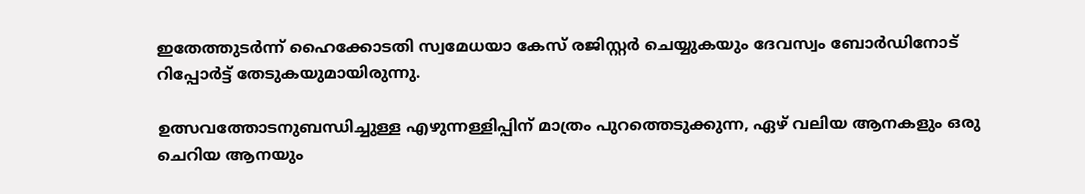ഇതേത്തുടര്‍ന്ന് ഹൈക്കോടതി സ്വമേധയാ കേസ് രജിസ്റ്റര്‍ ചെയ്യുകയും ദേവസ്വം ബോര്‍ഡിനോട് റിപ്പോര്‍ട്ട് തേടുകയുമായിരുന്നു.

ഉത്സവത്തോടനുബന്ധിച്ചുള്ള എഴുന്നള്ളിപ്പിന് മാത്രം പുറത്തെടുക്കുന്ന, ഏഴ് വലിയ ആനകളും ഒരു ചെറിയ ആനയും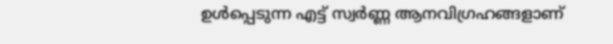ഉള്‍പ്പെടുന്ന എട്ട് സ്വര്‍ണ്ണ ആനവിഗ്രഹങ്ങളാണ്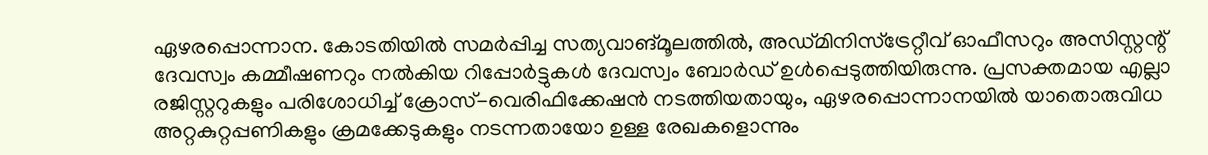ഏഴരപ്പൊന്നാന. കോടതിയില്‍ സമര്‍പ്പിച്ച സത്യവാങ്മൂലത്തില്‍, അഡ്മിനിസ്‌ട്രേറ്റീവ് ഓഫീസറും അസിസ്റ്റന്റ് ദേവസ്വം കമ്മീഷണറും നല്‍കിയ റിപ്പോര്‍ട്ടുകള്‍ ദേവസ്വം ബോര്‍ഡ് ഉള്‍പ്പെടുത്തിയിരുന്നു. പ്രസക്തമായ എല്ലാ രജിസ്റ്ററുകളും പരിശോധിച്ച് ക്രോസ്-വെരിഫിക്കേഷന്‍ നടത്തിയതായും, ഏഴരപ്പൊന്നാനയില്‍ യാതൊരുവിധ അറ്റകുറ്റപ്പണികളും ക്രമക്കേടുകളും നടന്നതായോ ഉള്ള രേഖകളൊന്നും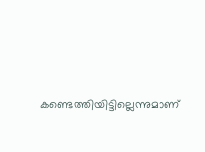കണ്ടെത്തിയിട്ടില്ലെന്നുമാണ്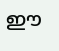ഈ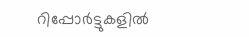റിപ്പോര്‍ട്ടുകളില്‍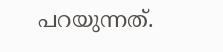പറയുന്നത്.